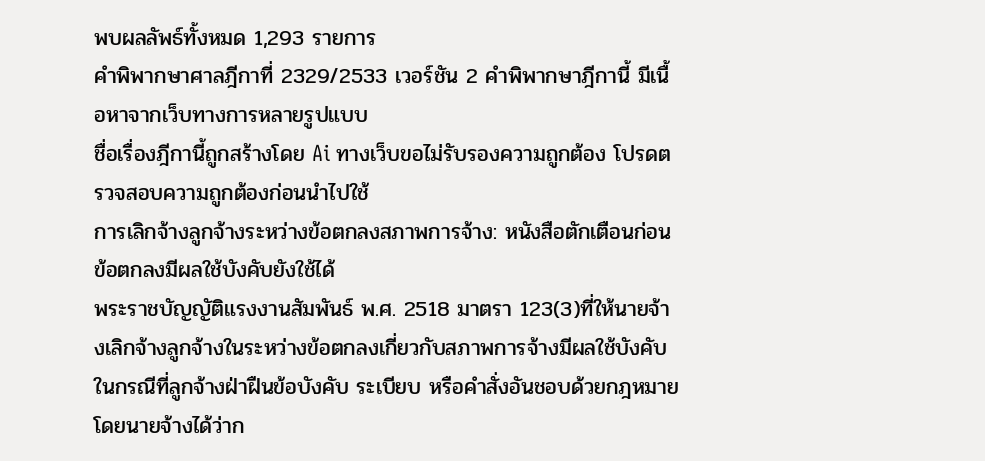พบผลลัพธ์ทั้งหมด 1,293 รายการ
คำพิพากษาศาลฎีกาที่ 2329/2533 เวอร์ชัน 2 คำพิพากษาฎีกานี้ มีเนื้อหาจากเว็บทางการหลายรูปแบบ
ชื่อเรื่องฎีกานี้ถูกสร้างโดย Ai ทางเว็บขอไม่รับรองความถูกต้อง โปรดตรวจสอบความถูกต้องก่อนนำไปใช้
การเลิกจ้างลูกจ้างระหว่างข้อตกลงสภาพการจ้าง: หนังสือตักเตือนก่อนข้อตกลงมีผลใช้บังคับยังใช้ได้
พระราชบัญญัติแรงงานสัมพันธ์ พ.ศ. 2518 มาตรา 123(3)ที่ให้นายจ้างเลิกจ้างลูกจ้างในระหว่างข้อตกลงเกี่ยวกับสภาพการจ้างมีผลใช้บังคับ ในกรณีที่ลูกจ้างฝ่าฝืนข้อบังคับ ระเบียบ หรือคำสั่งอันชอบด้วยกฎหมาย โดยนายจ้างได้ว่าก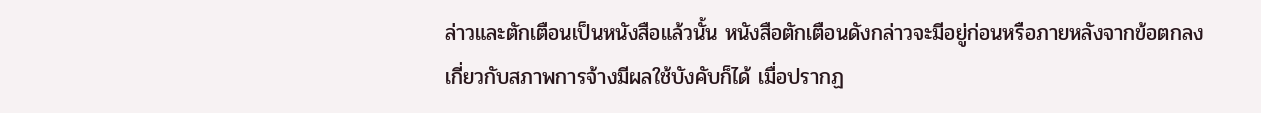ล่าวและตักเตือนเป็นหนังสือแล้วนั้น หนังสือตักเตือนดังกล่าวจะมีอยู่ก่อนหรือภายหลังจากข้อตกลงเกี่ยวกับสภาพการจ้างมีผลใช้บังคับก็ได้ เมื่อปรากฏ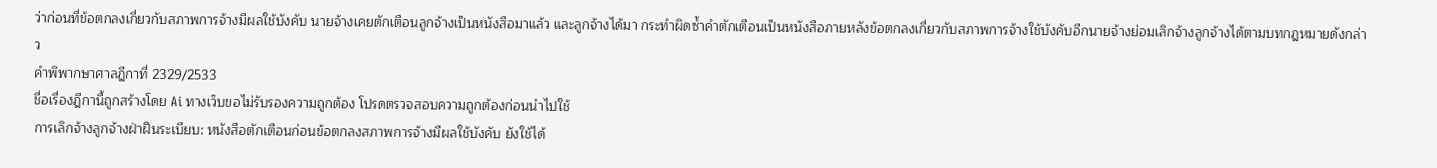ว่าก่อนที่ข้อตกลงเกี่ยวกับสภาพการจ้างมีผลใช้บังคับ นายจ้างเคยตักเตือนลูกจ้างเป็นหนังสือมาแล้ว และลูกจ้างได้มา กระทำผิดซ้ำคำตักเตือนเป็นหนังสือภายหลังข้อตกลงเกี่ยวกับสภาพการจ้างใช้บังคับอีกนายจ้างย่อมเลิกจ้างลูกจ้างได้ตามบทกฎหมายดังกล่าว
คำพิพากษาศาลฎีกาที่ 2329/2533
ชื่อเรื่องฎีกานี้ถูกสร้างโดย Ai ทางเว็บขอไม่รับรองความถูกต้อง โปรดตรวจสอบความถูกต้องก่อนนำไปใช้
การเลิกจ้างลูกจ้างฝ่าฝืนระเบียบ: หนังสือตักเตือนก่อนข้อตกลงสภาพการจ้างมีผลใช้บังคับ ยังใช้ได้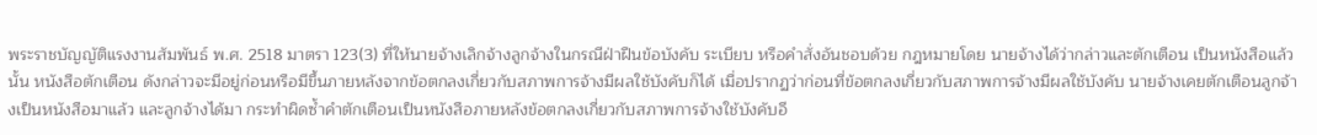พระราชบัญญัติแรงงานสัมพันธ์ พ.ศ. 2518 มาตรา 123(3) ที่ให้นายจ้างเลิกจ้างลูกจ้างในกรณีฝ่าฝืนข้อบังคับ ระเบียบ หรือคำสั่งอันชอบด้วย กฎหมายโดย นายจ้างได้ว่ากล่าวและตักเตือน เป็นหนังสือแล้วนั้น หนังสือตักเตือน ดังกล่าวจะมีอยู่ก่อนหรือมีขึ้นภายหลังจากข้อตกลงเกี่ยวกับสภาพการจ้างมีผลใช้บังคับก็ได้ เมื่อปรากฏว่าก่อนที่ข้อตกลงเกี่ยวกับสภาพการจ้างมีผลใช้บังคับ นายจ้างเคยตักเตือนลูกจ้างเป็นหนังสือมาแล้ว และลูกจ้างได้มา กระทำผิดซ้ำคำตักเตือนเป็นหนังสือภายหลังข้อตกลงเกี่ยวกับสภาพการจ้างใช้บังคับอี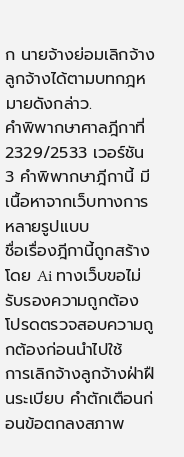ก นายจ้างย่อมเลิกจ้างลูกจ้างได้ตามบทกฎหมายดังกล่าว.
คำพิพากษาศาลฎีกาที่ 2329/2533 เวอร์ชัน 3 คำพิพากษาฎีกานี้ มีเนื้อหาจากเว็บทางการหลายรูปแบบ
ชื่อเรื่องฎีกานี้ถูกสร้างโดย Ai ทางเว็บขอไม่รับรองความถูกต้อง โปรดตรวจสอบความถูกต้องก่อนนำไปใช้
การเลิกจ้างลูกจ้างฝ่าฝืนระเบียบ คำตักเตือนก่อนข้อตกลงสภาพ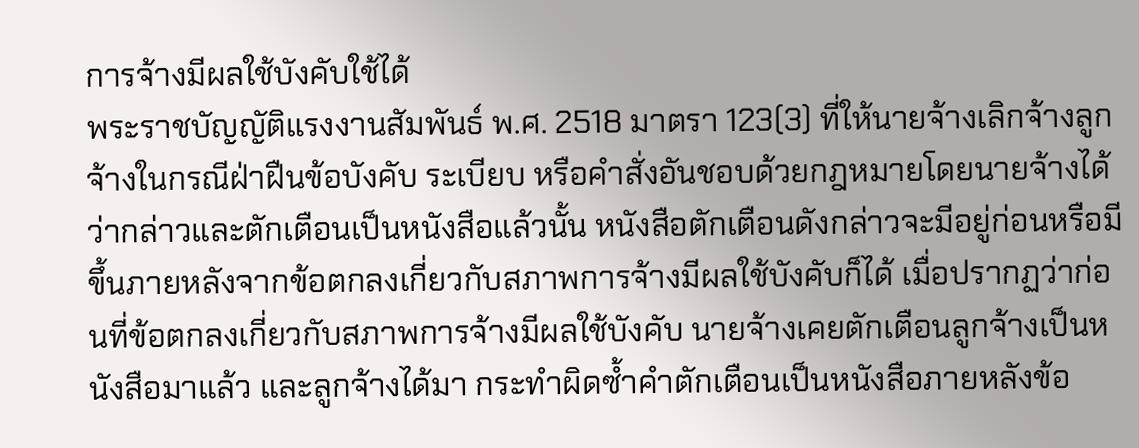การจ้างมีผลใช้บังคับใช้ได้
พระราชบัญญัติแรงงานสัมพันธ์ พ.ศ. 2518 มาตรา 123(3) ที่ให้นายจ้างเลิกจ้างลูกจ้างในกรณีฝ่าฝืนข้อบังคับ ระเบียบ หรือคำสั่งอันชอบด้วยกฎหมายโดยนายจ้างได้ว่ากล่าวและตักเตือนเป็นหนังสือแล้วนั้น หนังสือตักเตือนดังกล่าวจะมีอยู่ก่อนหรือมีขึ้นภายหลังจากข้อตกลงเกี่ยวกับสภาพการจ้างมีผลใช้บังคับก็ได้ เมื่อปรากฏว่าก่อนที่ข้อตกลงเกี่ยวกับสภาพการจ้างมีผลใช้บังคับ นายจ้างเคยตักเตือนลูกจ้างเป็นหนังสือมาแล้ว และลูกจ้างได้มา กระทำผิดซ้ำคำตักเตือนเป็นหนังสือภายหลังข้อ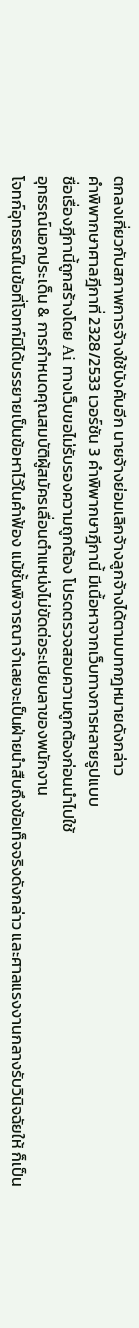ตกลงเกี่ยวกับสภาพการจ้างใช้บังคับอีก นายจ้างย่อมเลิกจ้างลูกจ้างได้ตามบทกฎหมายดังกล่าว
คำพิพากษาศาลฎีกาที่ 2328/2533 เวอร์ชัน 3 คำพิพากษาฎีกานี้ มีเนื้อหาจากเว็บทางการหลายรูปแบบ
ชื่อเรื่องฎีกานี้ถูกสร้างโดย Ai ทางเว็บขอไม่รับรองความถูกต้อง โปรดตรวจสอบความถูกต้องก่อนนำไปใช้
อุทธรณ์นอกประเด็น & การกำหนดคุณสมบัติผู้สมัครเลื่อนตำแหน่งไม่ขัดต่อระเบียบลาของพนักงาน
โจทก์อุทธรณ์ในข้อที่โจทก์มิได้บรรยายเป็นข้อหาไว้ในคำฟ้อง แม้ชั้นพิจารณาจำเลยจะเป็นฝ่ายนำสืบถึงข้อเท็จจริงดังกล่าว และศาลแรงงานกลางรับวินิจฉัยให้ ก็เป็น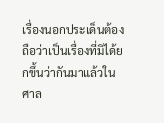เรื่องนอกประเด็นต้องถือว่าเป็นเรื่องที่มิได้ยกขึ้นว่ากันมาแล้วในศาล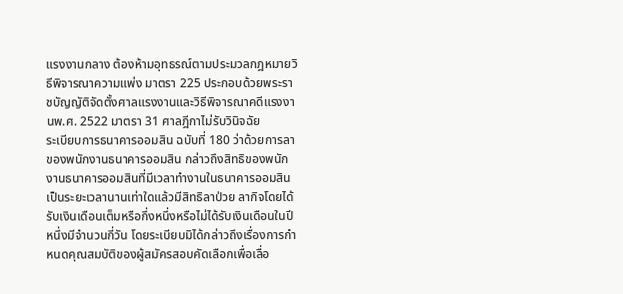แรงงานกลาง ต้องห้ามอุทธรณ์ตามประมวลกฎหมายวิธีพิจารณาความแพ่ง มาตรา 225 ประกอบด้วยพระราชบัญญัติจัดตั้งศาลแรงงานและวิธีพิจารณาคดีแรงงานพ.ศ. 2522 มาตรา 31 ศาลฎีกาไม่รับวินิจฉัย
ระเบียบการธนาคารออมสิน ฉบับที่ 180 ว่าด้วยการลาของพนักงานธนาคารออมสิน กล่าวถึงสิทธิของพนักงานธนาคารออมสินที่มีเวลาทำงานในธนาคารออมสินเป็นระยะเวลานานเท่าใดแล้วมีสิทธิลาป่วย ลากิจโดยได้รับเงินเดือนเต็มหรือกึ่งหนึ่งหรือไม่ได้รับเงินเดือนในปีหนึ่งมีจำนวนกี่วัน โดยระเบียบมิได้กล่าวถึงเรื่องการกำหนดคุณสมบัติของผู้สมัครสอบคัดเลือกเพื่อเลื่อ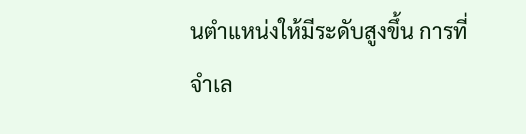นตำแหน่งให้มีระดับสูงขึ้น การที่จำเล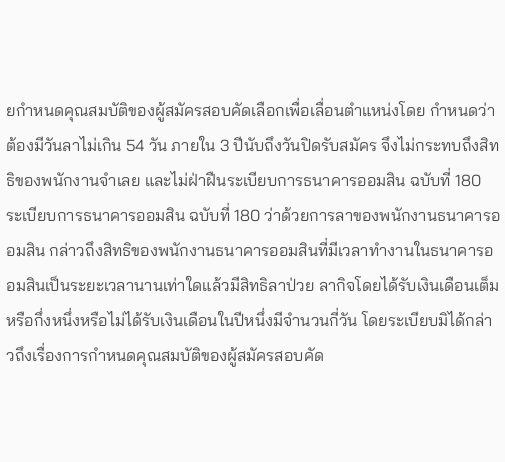ยกำหนดคุณสมบัติของผู้สมัครสอบคัดเลือกเพื่อเลื่อนตำแหน่งโดย กำหนดว่าต้องมีวันลาไม่เกิน 54 วัน ภายใน 3 ปีนับถึงวันปิดรับสมัคร จึงไม่กระทบถึงสิทธิของพนักงานจำเลย และไม่ฝ่าฝืนระเบียบการธนาคารออมสิน ฉบับที่ 180
ระเบียบการธนาคารออมสิน ฉบับที่ 180 ว่าด้วยการลาของพนักงานธนาคารออมสิน กล่าวถึงสิทธิของพนักงานธนาคารออมสินที่มีเวลาทำงานในธนาคารออมสินเป็นระยะเวลานานเท่าใดแล้วมีสิทธิลาป่วย ลากิจโดยได้รับเงินเดือนเต็มหรือกึ่งหนึ่งหรือไม่ได้รับเงินเดือนในปีหนึ่งมีจำนวนกี่วัน โดยระเบียบมิได้กล่าวถึงเรื่องการกำหนดคุณสมบัติของผู้สมัครสอบคัด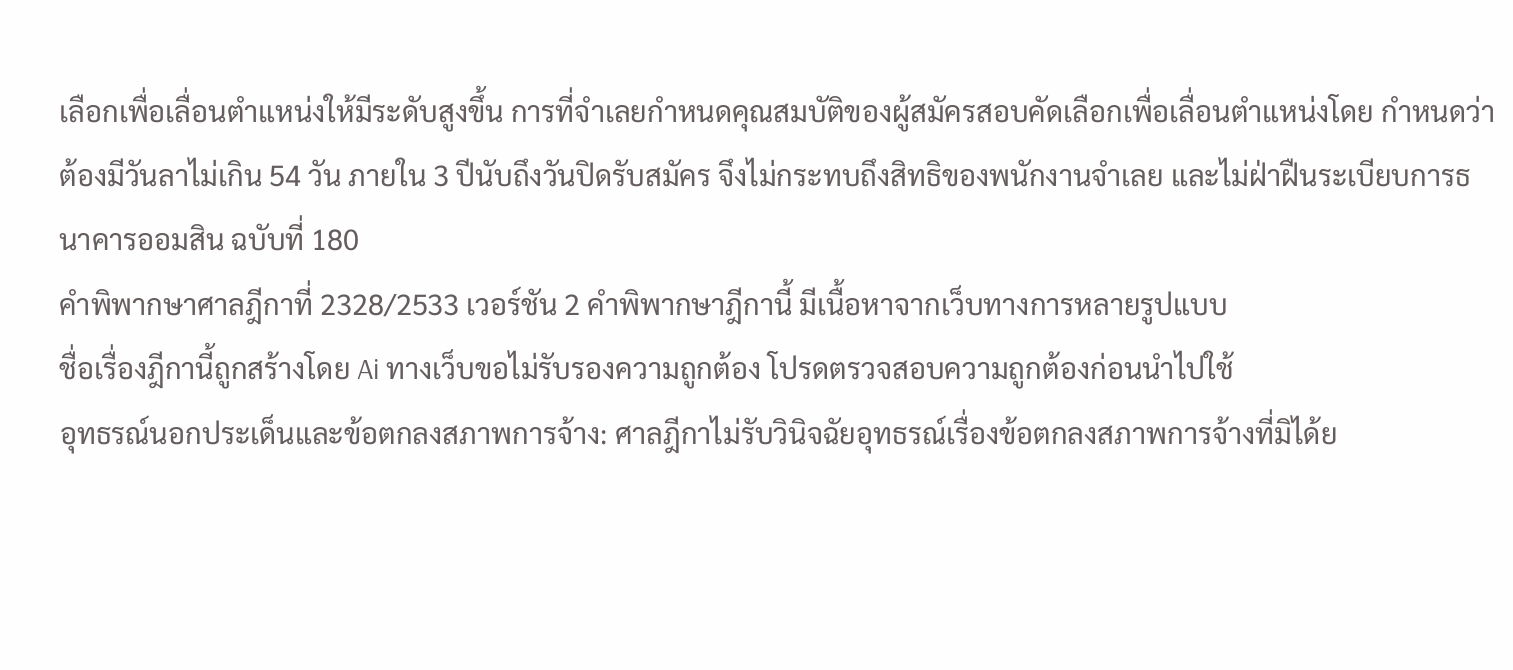เลือกเพื่อเลื่อนตำแหน่งให้มีระดับสูงขึ้น การที่จำเลยกำหนดคุณสมบัติของผู้สมัครสอบคัดเลือกเพื่อเลื่อนตำแหน่งโดย กำหนดว่าต้องมีวันลาไม่เกิน 54 วัน ภายใน 3 ปีนับถึงวันปิดรับสมัคร จึงไม่กระทบถึงสิทธิของพนักงานจำเลย และไม่ฝ่าฝืนระเบียบการธนาคารออมสิน ฉบับที่ 180
คำพิพากษาศาลฎีกาที่ 2328/2533 เวอร์ชัน 2 คำพิพากษาฎีกานี้ มีเนื้อหาจากเว็บทางการหลายรูปแบบ
ชื่อเรื่องฎีกานี้ถูกสร้างโดย Ai ทางเว็บขอไม่รับรองความถูกต้อง โปรดตรวจสอบความถูกต้องก่อนนำไปใช้
อุทธรณ์นอกประเด็นและข้อตกลงสภาพการจ้าง: ศาลฎีกาไม่รับวินิจฉัยอุทธรณ์เรื่องข้อตกลงสภาพการจ้างที่มิได้ย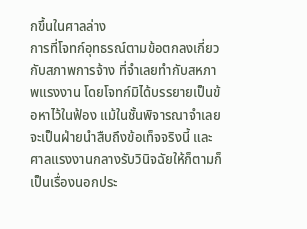กขึ้นในศาลล่าง
การที่โจทก์อุทธรณ์ตามข้อตกลงเกี่ยวกับสภาพการจ้าง ที่จำเลยทำกับสหภาพแรงงาน โดยโจทก์มิได้บรรยายเป็นข้อหาไว้ในฟ้อง แม้ในชั้นพิจารณาจำเลยจะเป็นฝ่ายนำสืบถึงข้อเท็จจริงนี้ และศาลแรงงานกลางรับวินิจฉัยให้ก็ตามก็เป็นเรื่องนอกประ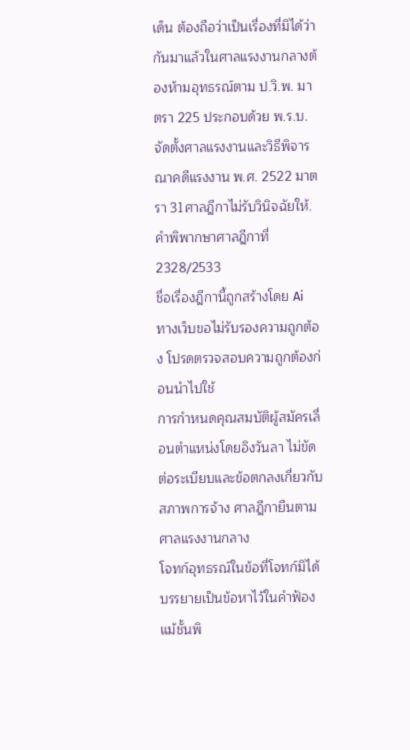เด็น ต้องถือว่าเป็นเรื่องที่มิได้ว่ากันมาแล้วในศาลแรงงานกลางต้องห้ามอุทธรณ์ตาม ป.วิ.พ. มาตรา 225 ประกอบด้วย พ.ร.บ.จัดตั้งศาลแรงงานและวิธีพิจารณาคดีแรงงาน พ.ศ. 2522 มาตรา 31ศาลฎีกาไม่รับวินิจฉัยให้.
คำพิพากษาศาลฎีกาที่ 2328/2533
ชื่อเรื่องฎีกานี้ถูกสร้างโดย Ai ทางเว็บขอไม่รับรองความถูกต้อง โปรดตรวจสอบความถูกต้องก่อนนำไปใช้
การกำหนดคุณสมบัติผู้สมัครเลื่อนตำแหน่งโดยอิงวันลา ไม่ขัดต่อระเบียบและข้อตกลงเกี่ยวกับสภาพการจ้าง ศาลฎีกายืนตามศาลแรงงานกลาง
โจทก์อุทธรณ์ในข้อที่โจทก์มิได้บรรยายเป็นข้อหาไว้ในคำฟ้องแม้ชั้นพิ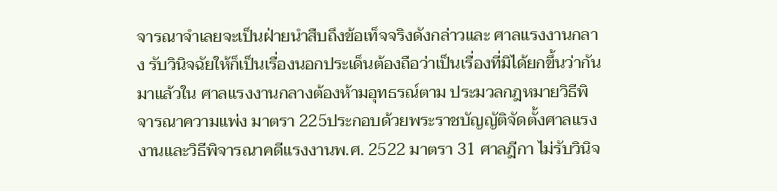จารณาจำเลยจะเป็นฝ่ายนำสืบถึงข้อเท็จจริงดังกล่าวและ ศาลแรงงานกลาง รับวินิจฉัยให้ก็เป็นเรื่องนอกประเด็นต้องถือว่าเป็นเรื่องที่มิได้ยกขึ้นว่ากันมาแล้วใน ศาลแรงงานกลางต้องห้ามอุทธรณ์ตาม ประมวลกฎหมายวิธีพิจารณาความแพ่ง มาตรา 225ประกอบด้วยพระราชบัญญัติจัดตั้งศาลแรงงานและวิธีพิจารณาคดีแรงงานพ.ศ. 2522 มาตรา 31 ศาลฎีกา ไม่รับวินิจ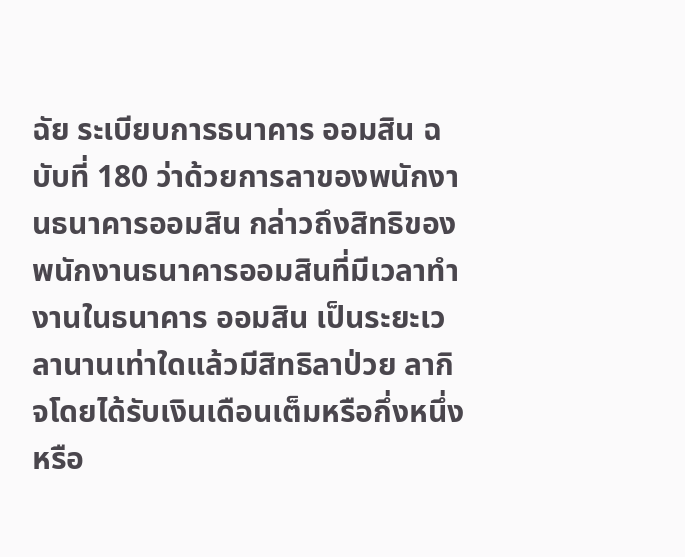ฉัย ระเบียบการธนาคาร ออมสิน ฉบับที่ 180 ว่าด้วยการลาของพนักงานธนาคารออมสิน กล่าวถึงสิทธิของพนักงานธนาคารออมสินที่มีเวลาทำงานในธนาคาร ออมสิน เป็นระยะเวลานานเท่าใดแล้วมีสิทธิลาป่วย ลากิจโดยได้รับเงินเดือนเต็มหรือกึ่งหนึ่งหรือ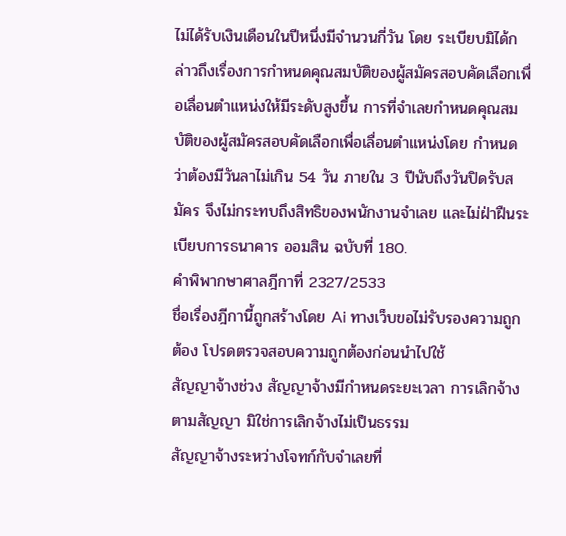ไม่ได้รับเงินเดือนในปีหนึ่งมีจำนวนกี่วัน โดย ระเบียบมิได้กล่าวถึงเรื่องการกำหนดคุณสมบัติของผู้สมัครสอบคัดเลือกเพื่อเลื่อนตำแหน่งให้มีระดับสูงขึ้น การที่จำเลยกำหนดคุณสมบัติของผู้สมัครสอบคัดเลือกเพื่อเลื่อนตำแหน่งโดย กำหนดว่าต้องมีวันลาไม่เกิน 54 วัน ภายใน 3 ปีนับถึงวันปิดรับสมัคร จึงไม่กระทบถึงสิทธิของพนักงานจำเลย และไม่ฝ่าฝืนระเบียบการธนาคาร ออมสิน ฉบับที่ 180.
คำพิพากษาศาลฎีกาที่ 2327/2533
ชื่อเรื่องฎีกานี้ถูกสร้างโดย Ai ทางเว็บขอไม่รับรองความถูกต้อง โปรดตรวจสอบความถูกต้องก่อนนำไปใช้
สัญญาจ้างช่วง สัญญาจ้างมีกำหนดระยะเวลา การเลิกจ้างตามสัญญา มิใช่การเลิกจ้างไม่เป็นธรรม
สัญญาจ้างระหว่างโจทก์กับจำเลยที่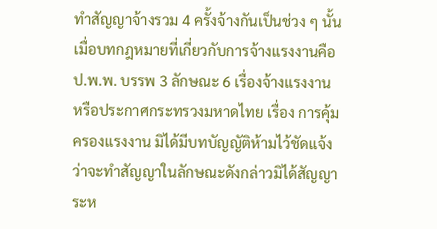ทำสัญญาจ้างรวม 4 ครั้งจ้างกันเป็นช่วง ๆ นั้น เมื่อบทกฎหมายที่เกี่ยวกับการจ้างแรงงานคือ ป.พ.พ. บรรพ 3 ลักษณะ 6 เรื่องจ้างแรงงาน หรือประกาศกระทรวงมหาดไทย เรื่อง การคุ้มครองแรงงาน มิได้มีบทบัญญัติห้ามไว้ชัดแจ้งว่าจะทำสัญญาในลักษณะดังกล่าวมิได้สัญญาระห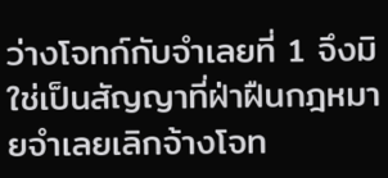ว่างโจทก์กับจำเลยที่ 1 จึงมิใช่เป็นสัญญาที่ฝ่าฝืนกฎหมายจำเลยเลิกจ้างโจท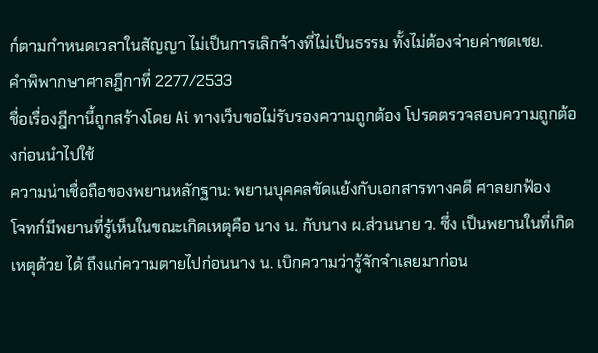ก์ตามกำหนดเวลาในสัญญา ไม่เป็นการเลิกจ้างที่ไม่เป็นธรรม ทั้งไม่ต้องจ่ายค่าชดเชย.
คำพิพากษาศาลฎีกาที่ 2277/2533
ชื่อเรื่องฎีกานี้ถูกสร้างโดย Ai ทางเว็บขอไม่รับรองความถูกต้อง โปรดตรวจสอบความถูกต้องก่อนนำไปใช้
ความน่าเชื่อถือของพยานหลักฐาน: พยานบุคคลขัดแย้งกับเอกสารทางคดี ศาลยกฟ้อง
โจทก์มีพยานที่รู้เห็นในขณะเกิดเหตุคือ นาง น. กับนาง ผ.ส่วนนาย ว. ซึ่ง เป็นพยานในที่เกิดเหตุด้วย ได้ ถึงแก่ความตายไปก่อนนาง น. เบิกความว่ารู้จักจำเลยมาก่อน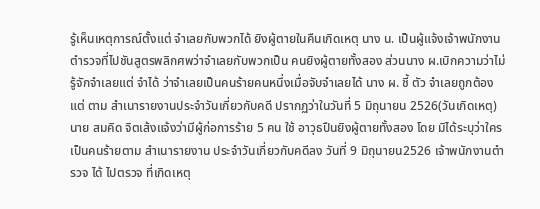รู้เห็นเหตุการณ์ตั้งแต่ จำเลยกับพวกได้ ยิงผู้ตายในคืนเกิดเหตุ นาง น. เป็นผู้แจ้งเจ้าพนักงานตำรวจที่ไปชันสูตรพลิกศพว่าจำเลยกับพวกเป็น คนยิงผู้ตายทั้งสอง ส่วนนาง ผ.เบิกความว่าไม่รู้จักจำเลยแต่ จำได้ ว่าจำเลยเป็นคนร้ายคนหนึ่งเมื่อจับจำเลยได้ นาง ผ. ชี้ ตัว จำเลยถูกต้อง แต่ ตาม สำเนารายงานประจำวันเกี่ยวกับคดี ปรากฏว่าในวันที่ 5 มิถุนายน 2526(วันเกิดเหตุ) นาย สมคิด จิตเส้งแจ้งว่ามีผู้ก่อการร้าย 5 คน ใช้ อาวุธปืนยิงผู้ตายทั้งสอง โดย มิได้ระบุว่าใครเป็นคนร้ายตาม สำเนารายงาน ประจำวันเกี่ยวกับคดีลง วันที่ 9 มิถุนายน2526 เจ้าพนักงานตำรวจ ได้ ไปตรวจ ที่เกิดเหตุ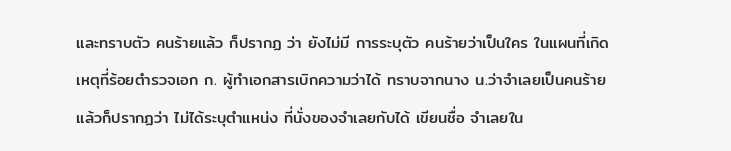และทราบตัว คนร้ายแล้ว ก็ปรากฏ ว่า ยังไม่มี การระบุตัว คนร้ายว่าเป็นใคร ในแผนที่เกิดเหตุที่ร้อยตำรวจเอก ก. ผู้ทำเอกสารเบิกความว่าได้ ทราบจากนาง น.ว่าจำเลยเป็นคนร้ายแล้วก็ปรากฏว่า ไม่ได้ระบุตำแหน่ง ที่นั่งของจำเลยกับได้ เขียนชื่อ จำเลยใน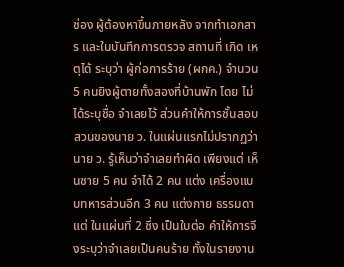ช่อง ผู้ต้องหาขึ้นภายหลัง จากทำเอกสาร และในบันทึกการตรวจ สถานที่ เกิด เหตุได้ ระบุว่า ผู้ก่อการร้าย (ผกค.) จำนวน 5 คนยิงผู้ตายทั้งสองที่บ้านพัก โดย ไม่ได้ระบุชื่อ จำเลยไว้ ส่วนคำให้การชั้นสอบสวนของนาย ว. ในแผ่นแรกไม่ปรากฏว่านาย ว. รู้เห็นว่าจำเลยทำผิด เพียงแต่ เห็นชาย 5 คน จำได้ 2 คน แต่ง เครื่องแบบทหารส่วนอีก 3 คน แต่งกาย ธรรมดาแต่ ในแผ่นที่ 2 ซึ่ง เป็นใบต่อ คำให้การจึงระบุว่าจำเลยเป็นคนร้าย ทั้งในรายงาน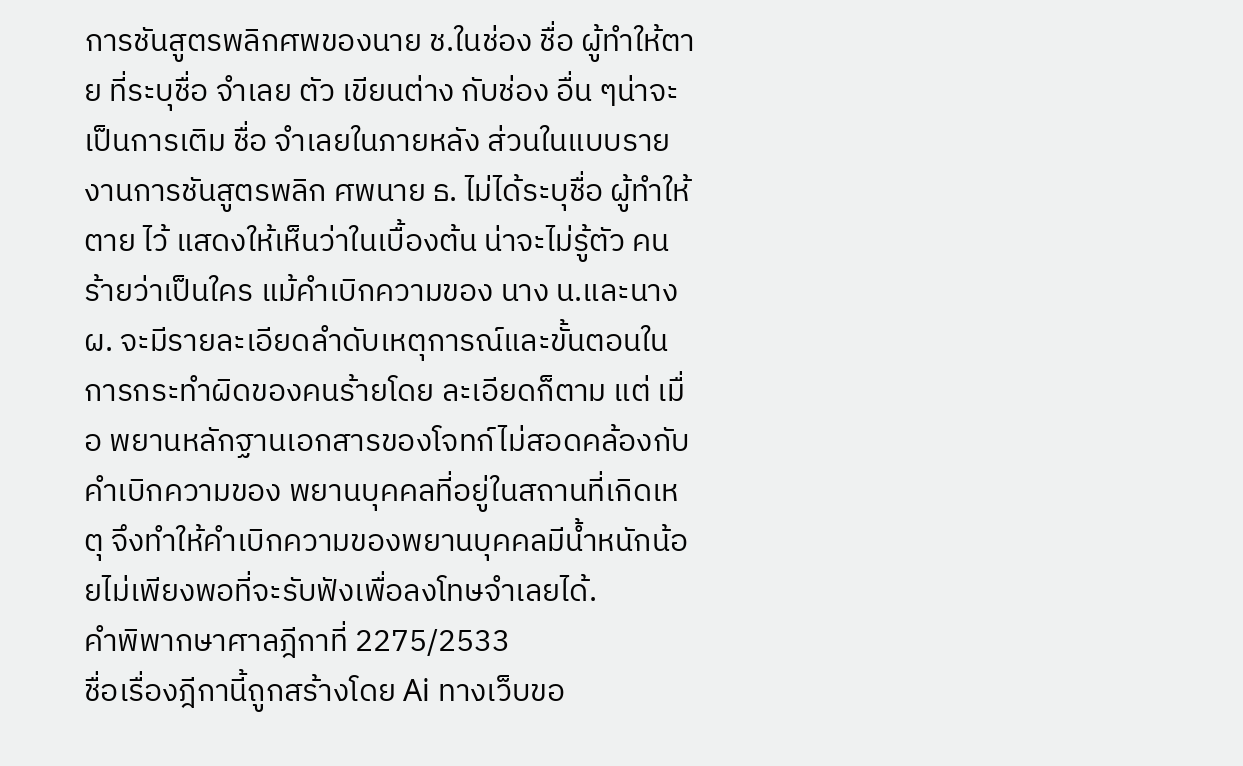การชันสูตรพลิกศพของนาย ช.ในช่อง ชื่อ ผู้ทำให้ตาย ที่ระบุชื่อ จำเลย ตัว เขียนต่าง กับช่อง อื่น ๆน่าจะเป็นการเติม ชื่อ จำเลยในภายหลัง ส่วนในแบบรายงานการชันสูตรพลิก ศพนาย ธ. ไม่ได้ระบุชื่อ ผู้ทำให้ตาย ไว้ แสดงให้เห็นว่าในเบื้องต้น น่าจะไม่รู้ตัว คนร้ายว่าเป็นใคร แม้คำเบิกความของ นาง น.และนาง ผ. จะมีรายละเอียดลำดับเหตุการณ์และขั้นตอนในการกระทำผิดของคนร้ายโดย ละเอียดก็ตาม แต่ เมื่อ พยานหลักฐานเอกสารของโจทก์ไม่สอดคล้องกับคำเบิกความของ พยานบุคคลที่อยู่ในสถานที่เกิดเหตุ จึงทำให้คำเบิกความของพยานบุคคลมีน้ำหนักน้อยไม่เพียงพอที่จะรับฟังเพื่อลงโทษจำเลยได้.
คำพิพากษาศาลฎีกาที่ 2275/2533
ชื่อเรื่องฎีกานี้ถูกสร้างโดย Ai ทางเว็บขอ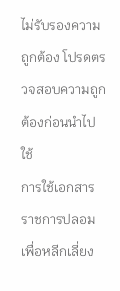ไม่รับรองความถูกต้อง โปรดตรวจสอบความถูกต้องก่อนนำไปใช้
การใช้เอกสารราชการปลอมเพื่อหลีกเลี่ยง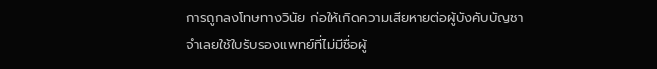การถูกลงโทษทางวินัย ก่อให้เกิดความเสียหายต่อผู้บังคับบัญชา
จำเลยใช้ใบรับรองแพทย์ที่ไม่มีชื่อผู้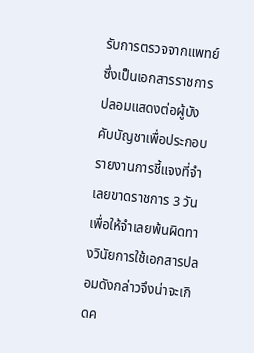รับการตรวจจากแพทย์ซึ่งเป็นเอกสารราชการปลอมแสดงต่อผู้บังคับบัญชาเพื่อประกอบรายงานการชี้แจงที่จำเลยขาดราชการ 3 วัน เพื่อให้จำเลยพ้นผิดทางวินัยการใช้เอกสารปลอมดังกล่าวจึงน่าจะเกิดค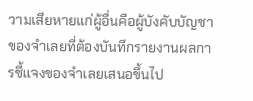วามเสียหายแก่ผู้อื่นคือผู้บังคับบัญชาของจำเลยที่ต้องบันทึกรายงานผลการชี้แจงของจำเลยเสนอขึ้นไป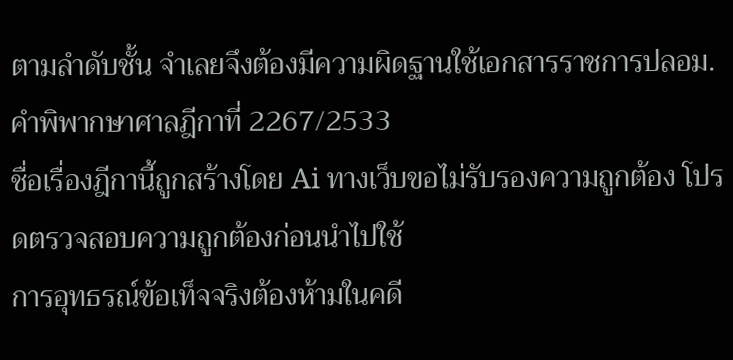ตามลำดับชั้น จำเลยจึงต้องมีความผิดฐานใช้เอกสารราชการปลอม.
คำพิพากษาศาลฎีกาที่ 2267/2533
ชื่อเรื่องฎีกานี้ถูกสร้างโดย Ai ทางเว็บขอไม่รับรองความถูกต้อง โปรดตรวจสอบความถูกต้องก่อนนำไปใช้
การอุทธรณ์ข้อเท็จจริงต้องห้ามในคดี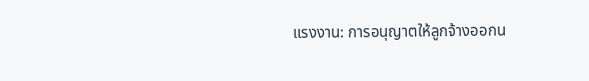แรงงาน: การอนุญาตให้ลูกจ้างออกน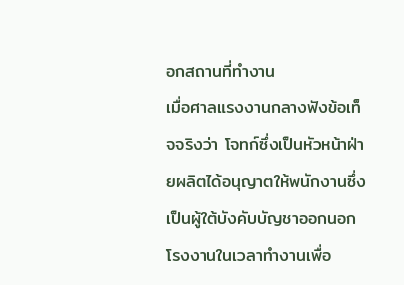อกสถานที่ทำงาน
เมื่อศาลแรงงานกลางฟังข้อเท็จจริงว่า โจทก์ซึ่งเป็นหัวหน้าฝ่ายผลิตได้อนุญาตให้พนักงานซึ่งเป็นผู้ใต้บังคับบัญชาออกนอกโรงงานในเวลาทำงานเพื่อ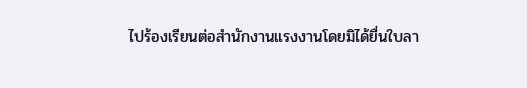ไปร้องเรียนต่อสำนักงานแรงงานโดยมิได้ยื่นใบลา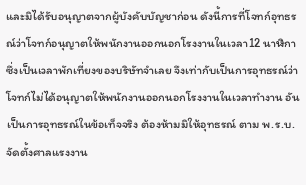และมิได้รับอนุญาตจากผู้บังคับบัญชาก่อน ดังนี้การที่โจทก์อุทธรณ์ว่าโจทก์อนุญาตให้พนักงานออกนอกโรงงานในเวลา12 นาฬิกา ซึ่งเป็นเวลาพักเที่ยงของบริษัทจำเลย จึงเท่ากับเป็นการอุทธรณ์ว่าโจทก์ไม่ได้อนุญาตให้พนักงานออกนอกโรงงานในเวลาทำงาน อันเป็นการอุทธรณ์ในข้อเท็จจริง ต้องห้ามมิให้อุทธรณ์ ตาม พ.ร.บ. จัดตั้งศาลแรงงาน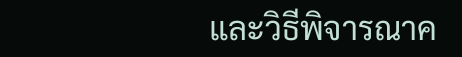และวิธีพิจารณาค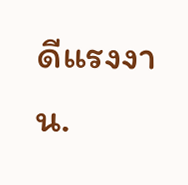ดีแรงงาน.